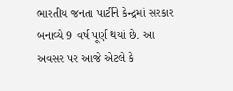ભારતીય જનતા પાર્ટીને કેન્દ્રમાં સરકાર બનાવ્યે 9 વર્ષ પૂર્ણ થયાં છે. આ અવસર પર આજે એટલે કે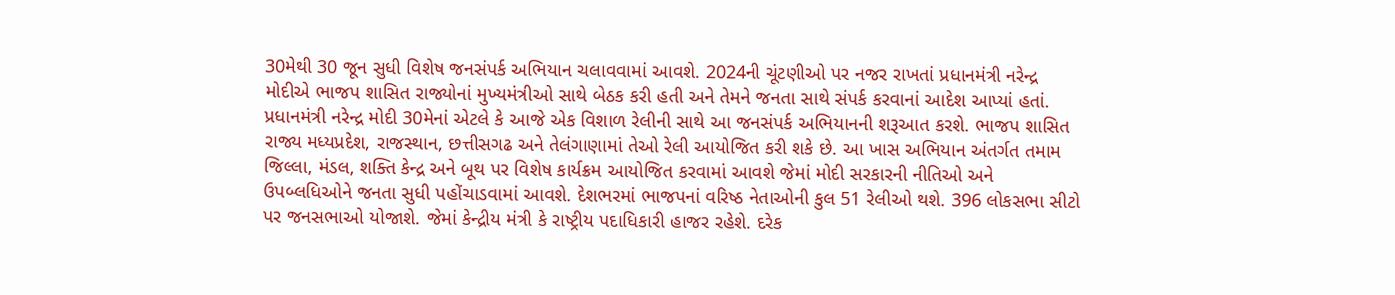30મેથી 30 જૂન સુધી વિશેષ જનસંપર્ક અભિયાન ચલાવવામાં આવશે. 2024ની ચૂંટણીઓ પર નજર રાખતાં પ્રધાનમંત્રી નરેન્દ્ર મોદીએ ભાજપ શાસિત રાજ્યોનાં મુખ્યમંત્રીઓ સાથે બેઠક કરી હતી અને તેમને જનતા સાથે સંપર્ક કરવાનાં આદેશ આપ્યાં હતાં.
પ્રધાનમંત્રી નરેન્દ્ર મોદી 30મેનાં એટલે કે આજે એક વિશાળ રેલીની સાથે આ જનસંપર્ક અભિયાનની શરૂઆત કરશે. ભાજપ શાસિત રાજ્ય મધ્યપ્રદેશ, રાજસ્થાન, છત્તીસગઢ અને તેલંગાણામાં તેઓ રેલી આયોજિત કરી શકે છે. આ ખાસ અભિયાન અંતર્ગત તમામ જિલ્લા, મંડલ, શક્તિ કેન્દ્ર અને બૂથ પર વિશેષ કાર્યક્રમ આયોજિત કરવામાં આવશે જેમાં મોદી સરકારની નીતિઓ અને ઉપબ્લધિઓને જનતા સુધી પહોંચાડવામાં આવશે. દેશભરમાં ભાજપનાં વરિષ્ઠ નેતાઓની કુલ 51 રેલીઓ થશે. 396 લોકસભા સીટો પર જનસભાઓ યોજાશે. જેમાં કેન્દ્રીય મંત્રી કે રાષ્ટ્રીય પદાધિકારી હાજર રહેશે. દરેક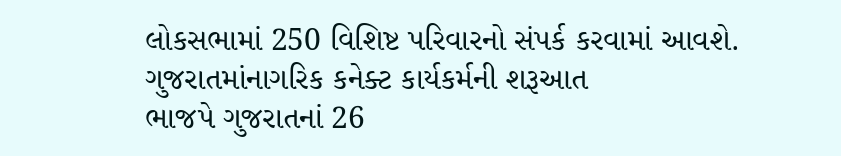લોકસભામાં 250 વિશિષ્ટ પરિવારનો સંપર્ક કરવામાં આવશે.
ગુજરાતમાંનાગરિક કનેક્ટ કાર્યકર્મની શરૂઆત
ભાજપે ગુજરાતનાં 26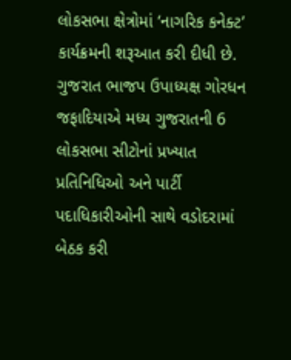લોકસભા ક્ષેત્રોમાં ‘નાગરિક કનેક્ટ’ કાર્યક્રમની શરૂઆત કરી દીધી છે. ગુજરાત ભાજપ ઉપાધ્યક્ષ ગોરધન જફાદિયાએ મધ્ય ગુજરાતની 6 લોકસભા સીટોનાં પ્રખ્યાત પ્રતિનિધિઓ અને પાર્ટી પદાધિકારીઓની સાથે વડોદરામાં બેઠક કરી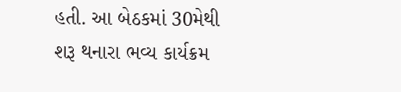હતી. આ બેઠકમાં 30મેથી શરૂ થનારા ભવ્ય કાર્યક્રમ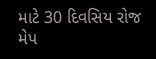માટે 30 દિવસિય રોજ મેપ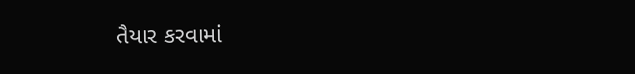તૈયાર કરવામાં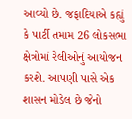આવ્યો છે. જફાદિયાએ કહ્યું કે પાર્ટી તમામ 26 લોકસભા ક્ષેત્રોમાં રેલીઓનું આયોજન કરશે. આપણી પાસે એક શાસન મોડેલ છે જેનો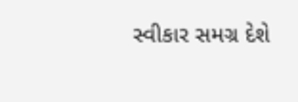સ્વીકાર સમગ્ર દેશે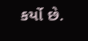કર્યો છે.